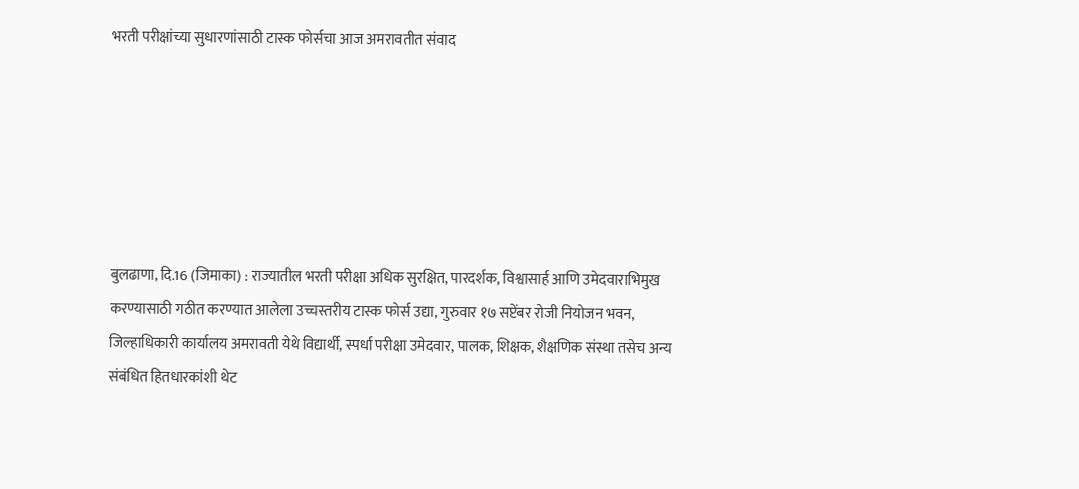भरती परीक्षांच्या सुधारणांसाठी टास्क फोर्सचा आज अमरावतीत संवाद






बुलढाणा, दि.16 (जिमाका) : राज्यातील भरती परीक्षा अधिक सुरक्षित, पारदर्शक, विश्वासार्ह आणि उमेदवाराभिमुख करण्यासाठी गठीत करण्यात आलेला उच्चस्तरीय टास्क फोर्स उद्या, गुरुवार १७ सप्टेंबर रोजी नियोजन भवन, जिल्हाधिकारी कार्यालय अमरावती येथे विद्यार्थी, स्पर्धा परीक्षा उमेदवार, पालक, शिक्षक, शैक्षणिक संस्था तसेच अन्य संबंधित हितधारकांशी थेट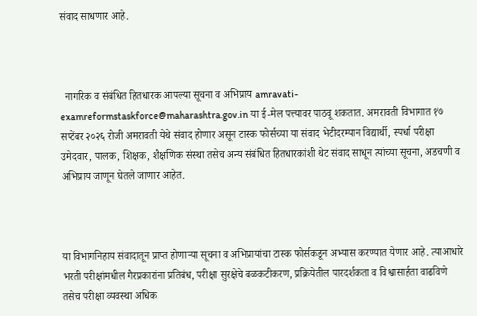संवाद साधणार आहे.



  नागरिक व संबंधित हितधारक आपल्या सूचना व अभिप्राय amravati-examreformstaskforce@maharashtra.gov.in या ई-मेल पत्त्यावर पाठवू शकतात. अमरावती विभागात १७ सप्टेंबर २०२६ रोजी अमरावती येथे संवाद होणार असून टास्क फोर्सच्या या संवाद भेटीदरम्यान विद्यार्थी, स्पर्धा परीक्षा उमेदवार, पालक, शिक्षक, शैक्षणिक संस्था तसेच अन्य संबंधित हितधारकांशी थेट संवाद साधून त्यांच्या सूचना, अडचणी व अभिप्राय जाणून घेतले जाणार आहेत.



या विभागनिहाय संवादातून प्राप्त होणाऱ्या सूचना व अभिप्रायांचा टास्क फोर्सकडून अभ्यास करण्यात येणार आहे. त्याआधारे भरती परीक्षांमधील गैरप्रकारांना प्रतिबंध, परीक्षा सुरक्षेचे बळकटीकरण, प्रक्रियेतील पारदर्शकता व विश्वासार्हता वाढविणे तसेच परीक्षा व्यवस्था अधिक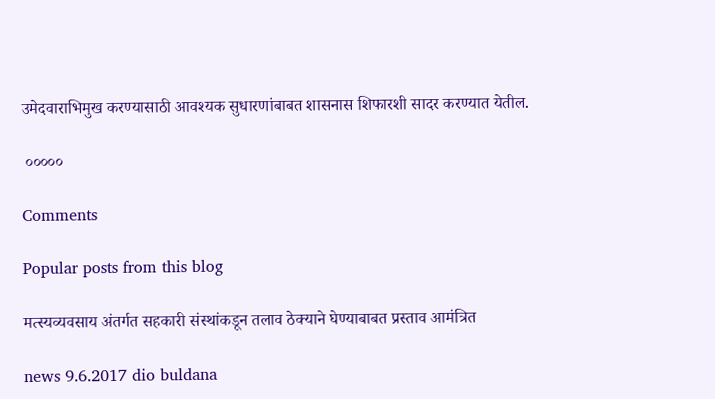उमेदवाराभिमुख करण्यासाठी आवश्यक सुधारणांबाबत शासनास शिफारशी सादर करण्यात येतील.

 ०००००

Comments

Popular posts from this blog

मत्स्यव्यवसाय अंतर्गत सहकारी संस्थांकडून तलाव ठेक्याने घेण्याबाबत प्रस्ताव आमंत्रित

news 9.6.2017 dio buldana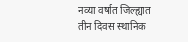नव्या वर्षात जिल्ह्यात तीन दिवस स्थानिक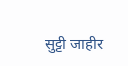सुट्टी जाहीर